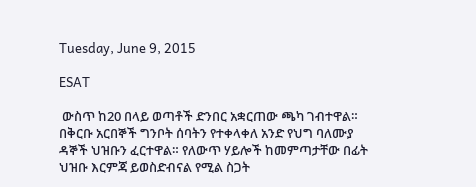Tuesday, June 9, 2015

ESAT

 ውስጥ ከ20 በላይ ወጣቶች ድንበር አቋርጠው ጫካ ገብተዋል። በቅርቡ አርበኞች ግንቦት ሰባትን የተቀላቀለ አንድ የህግ ባለሙያ ዳኞች ህዝቡን ፈርተዋል። የለውጥ ሃይሎች ከመምጣታቸው በፊት ህዝቡ እርምጃ ይወስድብናል የሚል ስጋት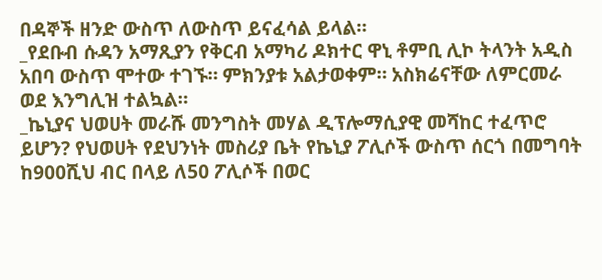በዳኞች ዘንድ ውስጥ ለውስጥ ይናፈሳል ይላል።
_የደቡብ ሱዳን አማጺያን የቅርብ አማካሪ ዶክተር ዋኒ ቶምቢ ሊኮ ትላንት አዲስ አበባ ውስጥ ሞተው ተገኙ። ምክንያቱ አልታወቀም። አስክሬናቸው ለምርመራ ወደ እንግሊዝ ተልኳል።
_ኬኒያና ህወሀት መራሹ መንግስት መሃል ዲፕሎማሲያዊ መሻከር ተፈጥሮ ይሆን? የህወሀት የደህንነት መስሪያ ቤት የኬኒያ ፖሊሶች ውስጥ ሰርጎ በመግባት ከ900ሺህ ብር በላይ ለ50 ፖሊሶች በወር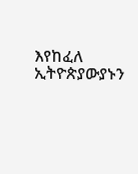እየከፈለ ኢትዮጵያውያኑን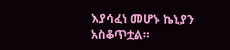እያሳፈነ መሆኑ ኬኒያን አስቆጥቷል።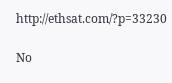http://ethsat.com/?p=33230

No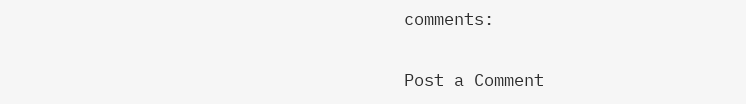comments:

Post a Comment